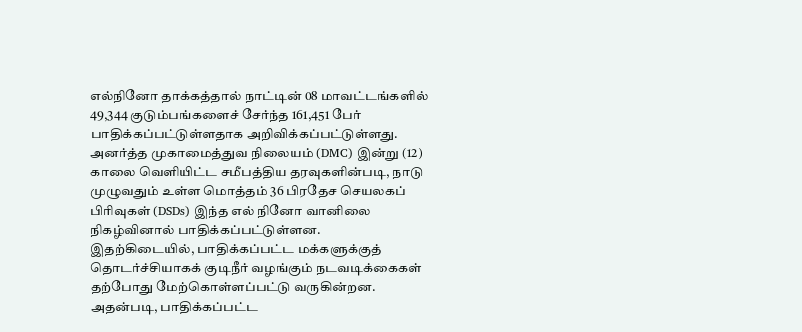எல்நினோ தாக்கத்தால் நாட்டின் 08 மாவட்டங்களில் 49,344 குடும்பங்களைச் சேர்ந்த 161,451 பேர் பாதிக்கப்பட்டுள்ளதாக அறிவிக்கப்பட்டுள்ளது.
அனர்த்த முகாமைத்துவ நிலையம் (DMC) இன்று (12) காலை வெளியிட்ட சமீபத்திய தரவுகளின்படி, நாடு முழுவதும் உள்ள மொத்தம் 36 பிரதேச செயலகப் பிரிவுகள் (DSDs) இந்த எல் நினோ வானிலை நிகழ்வினால் பாதிக்கப்பட்டுள்ளன.
இதற்கிடையில், பாதிக்கப்பட்ட மக்களுக்குத் தொடர்ச்சியாகக் குடிநீர் வழங்கும் நடவடிக்கைகள் தற்போது மேற்கொள்ளப்பட்டு வருகின்றன.
அதன்படி, பாதிக்கப்பட்ட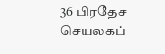36 பிரதேச செயலகப்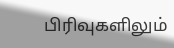பிரிவுகளிலும்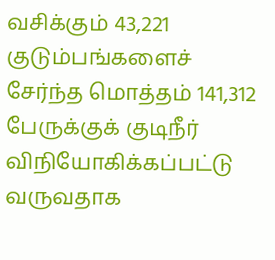வசிக்கும் 43,221 குடும்பங்களைச் சேர்ந்த மொத்தம் 141,312 பேருக்குக் குடிநீர் விநியோகிக்கப்பட்டு வருவதாக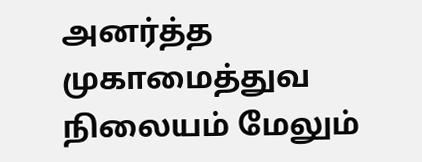அனர்த்த முகாமைத்துவ நிலையம் மேலும்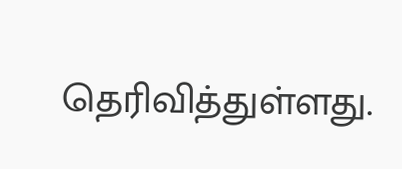தெரிவித்துள்ளது.